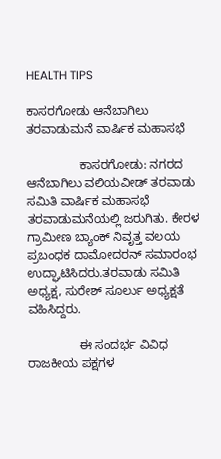HEALTH TIPS

ಕಾಸರಗೋಡು ಆನೆಬಾಗಿಲು ತರವಾಡುಮನೆ ವಾರ್ಷಿಕ ಮಹಾಸಭೆ

               ಕಾಸರಗೋಡು: ನಗರದ ಆನೆಬಾಗಿಲು ವಲಿಯವೀಡ್ ತರವಾಡು ಸಮಿತಿ ವಾರ್ಷಿಕ ಮಹಾಸಭೆ ತರವಾಡುಮನೆಯಲ್ಲಿ ಜರುಗಿತು. ಕೇರಳ ಗ್ರಾಮೀಣ ಬ್ಯಾಂಕ್ ನಿವೃತ್ತ ವಲಯ ಪ್ರಬಂಧಕ ದಾಮೋದರನ್ ಸಮಾರಂಭ ಉದ್ಘಾಟಿಸಿದರು.ತರವಾಡು ಸಮಿತಿ ಅಧ್ಯಕ್ಷ, ಸುರೇಶ್ ಸೂರ್ಲು ಅಧ್ಯಕ್ಷತೆ ವಹಿಸಿದ್ದರು.

               ಈ ಸಂದರ್ಭ ವಿವಿಧ ರಾಜಕೀಯ ಪಕ್ಷಗಳ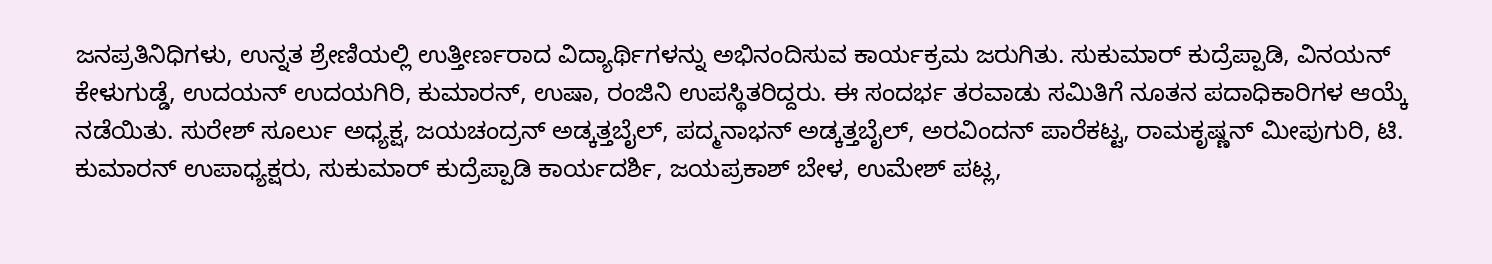ಜನಪ್ರತಿನಿಧಿಗಳು, ಉನ್ನತ ಶ್ರೇಣಿಯಲ್ಲಿ ಉತ್ತೀರ್ಣರಾದ ವಿದ್ಯಾರ್ಥಿಗಳನ್ನು ಅಭಿನಂದಿಸುವ ಕಾರ್ಯಕ್ರಮ ಜರುಗಿತು. ಸುಕುಮಾರ್ ಕುದ್ರೆಪ್ಪಾಡಿ, ವಿನಯನ್ ಕೇಳುಗುಡ್ಡೆ, ಉದಯನ್ ಉದಯಗಿರಿ, ಕುಮಾರನ್, ಉಷಾ, ರಂಜಿನಿ ಉಪಸ್ಥಿತರಿದ್ದರು. ಈ ಸಂದರ್ಭ ತರವಾಡು ಸಮಿತಿಗೆ ನೂತನ ಪದಾಧಿಕಾರಿಗಳ ಆಯ್ಕೆ ನಡೆಯಿತು. ಸುರೇಶ್ ಸೂರ್ಲು ಅಧ್ಯಕ್ಷ, ಜಯಚಂದ್ರನ್ ಅಡ್ಕತ್ತಬೈಲ್, ಪದ್ಮನಾಭನ್ ಅಡ್ಕತ್ತಬೈಲ್, ಅರವಿಂದನ್ ಪಾರೆಕಟ್ಟ, ರಾಮಕೃಷ್ಣನ್ ಮೀಪುಗುರಿ, ಟಿ. ಕುಮಾರನ್ ಉಪಾಧ್ಯಕ್ಷರು, ಸುಕುಮಾರ್ ಕುದ್ರೆಪ್ಪಾಡಿ ಕಾರ್ಯದರ್ಶಿ, ಜಯಪ್ರಕಾಶ್ ಬೇಳ, ಉಮೇಶ್ ಪಟ್ಲ,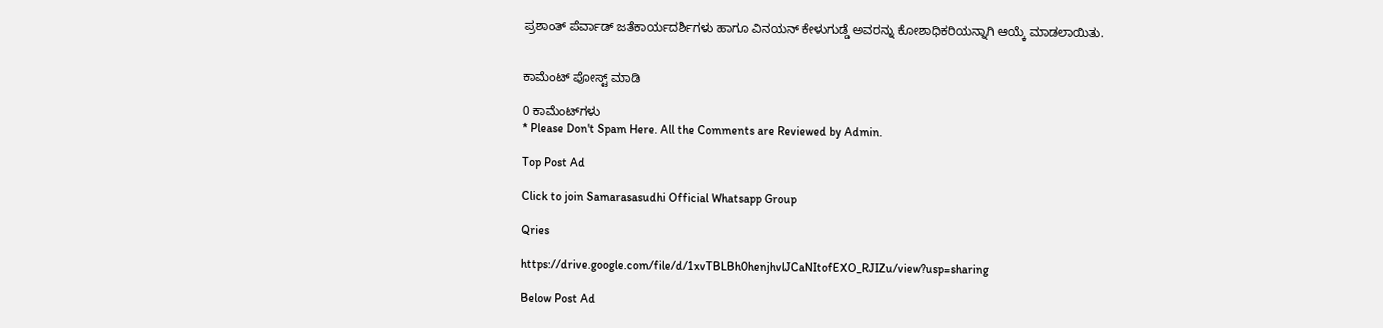ಪ್ರಶಾಂತ್ ಪೆರ್ವಾಡ್ ಜತೆಕಾರ್ಯದರ್ಶಿಗಳು ಹಾಗೂ ವಿನಯನ್ ಕೇಳುಗುಡ್ಡೆ ಅವರನ್ನು ಕೋಶಾಧಿಕರಿಯನ್ನಾಗಿ ಆಯ್ಕೆ ಮಾಡಲಾಯಿತು.


ಕಾಮೆಂಟ್‌‌ ಪೋಸ್ಟ್‌ ಮಾಡಿ

0 ಕಾಮೆಂಟ್‌ಗಳು
* Please Don't Spam Here. All the Comments are Reviewed by Admin.

Top Post Ad

Click to join Samarasasudhi Official Whatsapp Group

Qries

https://drive.google.com/file/d/1xvTBLBh0henjhvlJCaNItofEXO_RJIZu/view?usp=sharing

Below Post Ad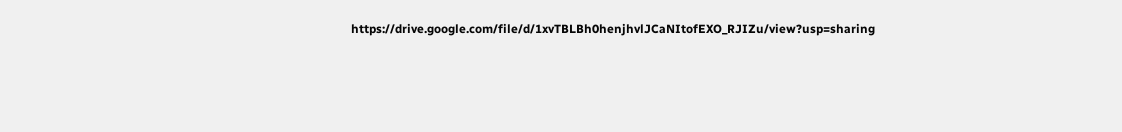https://drive.google.com/file/d/1xvTBLBh0henjhvlJCaNItofEXO_RJIZu/view?usp=sharing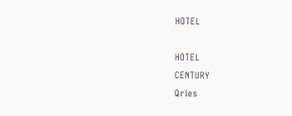HOTEL

HOTEL
CENTURY
Qries